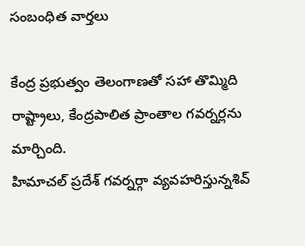సంబంధిత వార్తలు

కేంద్ర ప్రభుత్వం తెలంగాణతో సహా తొమ్మిది రాష్ట్రాలు, కేంద్రపాలిత ప్రాంతాల గవర్నర్లను మార్చింది.
హిమాచల్ ప్రదేశ్ గవర్నర్గా వ్యవహరిస్తున్నశివ్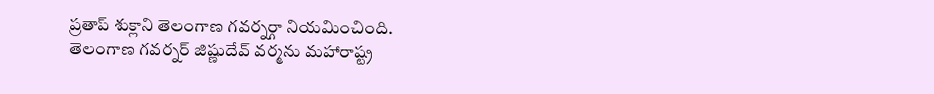ప్రతాప్ శుక్లాని తెలంగాణ గవర్నర్గా నియమించింది.
తెలంగాణ గవర్నర్ జిష్ణుదేవ్ వర్మను మహారాష్ట్ర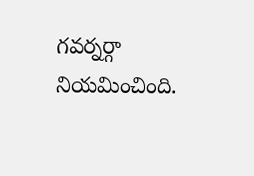గవర్నర్గా నియమించింది.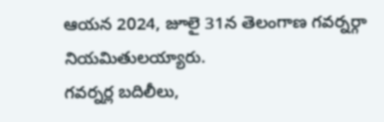ఆయన 2024, జూలై 31న తెలంగాణ గవర్నర్గా నియమితులయ్యారు.
గవర్నర్ల బదిలీలు,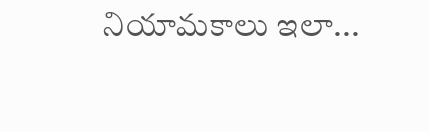నియామకాలు ఇలా...